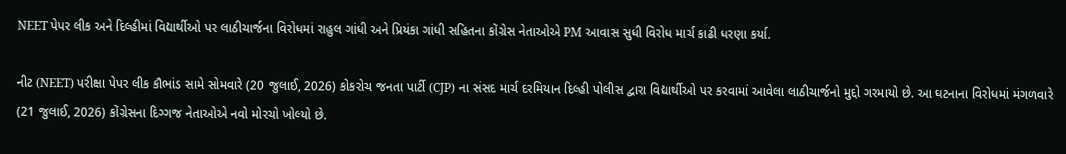NEET પેપર લીક અને દિલ્હીમાં વિદ્યાર્થીઓ પર લાઠીચાર્જના વિરોધમાં રાહુલ ગાંધી અને પ્રિયંકા ગાંધી સહિતના કોંગ્રેસ નેતાઓએ PM આવાસ સુધી વિરોધ માર્ચ કાઢી ધરણા કર્યા.

નીટ (NEET) પરીક્ષા પેપર લીક કૌભાંડ સામે સોમવારે (20 જુલાઈ, 2026) કોકરોચ જનતા પાર્ટી (CJP) ના સંસદ માર્ચ દરમિયાન દિલ્હી પોલીસ દ્વારા વિદ્યાર્થીઓ પર કરવામાં આવેલા લાઠીચાર્જનો મુદ્દો ગરમાયો છે. આ ઘટનાના વિરોધમાં મંગળવારે (21 જુલાઈ, 2026) કોંગ્રેસના દિગ્ગજ નેતાઓએ નવો મોરચો ખોલ્યો છે.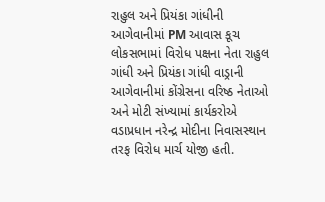રાહુલ અને પ્રિયંકા ગાંધીની આગેવાનીમાં PM આવાસ કૂચ
લોકસભામાં વિરોધ પક્ષના નેતા રાહુલ ગાંધી અને પ્રિયંકા ગાંધી વાડ્રાની આગેવાનીમાં કોંગ્રેસના વરિષ્ઠ નેતાઓ અને મોટી સંખ્યામાં કાર્યકરોએ વડાપ્રધાન નરેન્દ્ર મોદીના નિવાસસ્થાન તરફ વિરોધ માર્ચ યોજી હતી.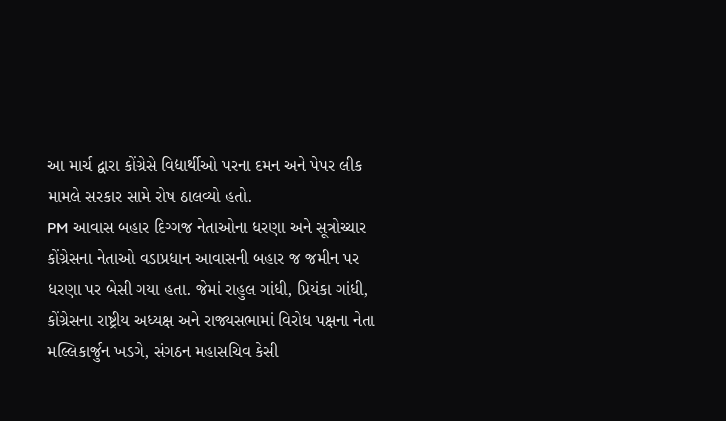આ માર્ચ દ્વારા કોંગ્રેસે વિદ્યાર્થીઓ પરના દમન અને પેપર લીક મામલે સરકાર સામે રોષ ઠાલવ્યો હતો.
PM આવાસ બહાર દિગ્ગજ નેતાઓના ધરણા અને સૂત્રોચ્ચાર
કોંગ્રેસના નેતાઓ વડાપ્રધાન આવાસની બહાર જ જમીન પર ધરણા પર બેસી ગયા હતા. જેમાં રાહુલ ગાંધી, પ્રિયંકા ગાંધી, કોંગ્રેસના રાષ્ટ્રીય અધ્યક્ષ અને રાજ્યસભામાં વિરોધ પક્ષના નેતા મલ્લિકાર્જુન ખડગે, સંગઠન મહાસચિવ કેસી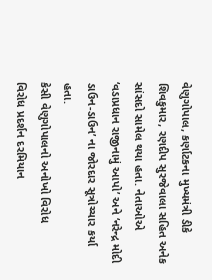વેણુગોપાલ, કર્ણાટકના મુખ્યમંત્રી ડીકે શિવકુમાર, રણદીપ સુરજેવાલા સહિત અનેક સાંસદો સામેલ થયા હતા. નેતાઓએ ‘વડાપ્રધાન રાજીનામું આપો’ અને ‘નરેન્દ્ર મોદી ડાઉન-ડાઉન’ ના જોરદાર સૂત્રોચ્ચાર કર્યા હતા.
કેસી વેણુગોપાલનો અનોખો વિરોધ
વિરોધ પ્રદર્શન દરમિયાન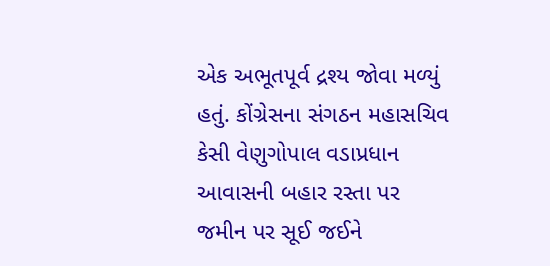એક અભૂતપૂર્વ દ્રશ્ય જોવા મળ્યું હતું. કોંગ્રેસના સંગઠન મહાસચિવ કેસી વેણુગોપાલ વડાપ્રધાન આવાસની બહાર રસ્તા પર જમીન પર સૂઈ જઈને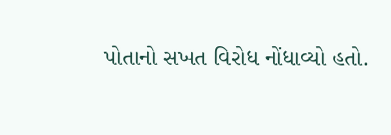પોતાનો સખત વિરોધ નોંધાવ્યો હતો.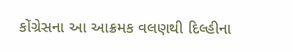કોંગ્રેસના આ આક્રમક વલણથી દિલ્હીના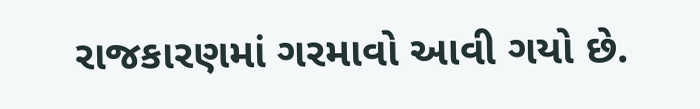રાજકારણમાં ગરમાવો આવી ગયો છે.